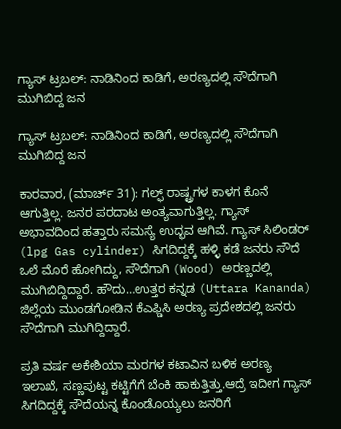ಗ್ಯಾಸ್ ಟ್ರಬಲ್: ನಾಡಿನಿಂದ ಕಾಡಿಗೆ, ಅರಣ್ಯದಲ್ಲಿ ಸೌದೆಗಾಗಿ ಮುಗಿಬಿದ್ದ ಜನ

ಗ್ಯಾಸ್ ಟ್ರಬಲ್: ನಾಡಿನಿಂದ ಕಾಡಿಗೆ, ಅರಣ್ಯದಲ್ಲಿ ಸೌದೆಗಾಗಿ ಮುಗಿಬಿದ್ದ ಜನ

ಕಾರವಾರ, (ಮಾರ್ಚ್ 31): ಗಲ್ಫ್ ರಾಷ್ಟ್ರಗಳ ಕಾಳಗ ಕೊನೆ ಆಗುತ್ತಿಲ್ಲ. ಜನರ ಪರದಾಟ ಅಂತ್ಯವಾಗುತ್ತಿಲ್ಲ. ಗ್ಯಾಸ್ ಅಭಾವದಿಂದ ಹತ್ತಾರು ಸಮಸ್ಯೆ ಉದ್ಭವ ಆಗಿವೆ. ಗ್ಯಾಸ್ ಸಿಲಿಂಡರ್ (lpg Gas cylinder) ಸಿಗದಿದ್ದಕ್ಕೆ ಹಳ್ಳಿ ಕಡೆ ಜನರು ಸೌದೆ ಒಲೆ ಮೊರೆ ಹೋಗಿದ್ದು, ಸೌದೆಗಾಗಿ (Wood) ಅರಣ್ಣದಲ್ಲಿ ಮುಗಿಬಿದ್ದಿದ್ದಾರೆ. ಹೌದು…ಉತ್ತರ ಕನ್ನಡ (Uttara Kananda) ಜಿಲ್ಲೆಯ ಮುಂಡಗೋಡಿನ ಕೆಎಫ್ಡಿಸಿ ಅರಣ್ಯ ಪ್ರದೇಶದಲ್ಲಿ ಜನರು ಸೌದೆಗಾಗಿ ಮುಗಿದ್ದಿದ್ದಾರೆ.

ಪ್ರತಿ ವರ್ಷ ಅಕೇಶಿಯಾ ಮರಗಳ ಕಟಾವಿನ ಬಳಿಕ ಅರಣ್ಯ ಇಲಾಖೆ, ಸಣ್ಣಪುಟ್ಟ ಕಟ್ಟಿಗೆಗೆ ಬೆಂಕಿ ಹಾಕುತ್ತಿತ್ತು.ಆದ್ರೆ ಇದೀಗ ಗ್ಯಾಸ್ ಸಿಗದಿದ್ದಕ್ಕೆ ಸೌದೆಯನ್ನ ಕೊಂಡೊಯ್ಯಲು ಜನರಿಗೆ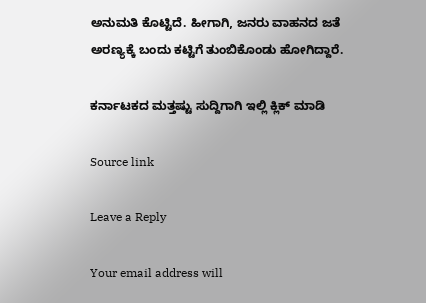ಅನುಮತಿ ಕೊಟ್ಟಿದೆ. ಹೀಗಾಗಿ, ಜನರು ವಾಹನದ ಜತೆ ಅರಣ್ಯಕ್ಕೆ ಬಂದು ಕಟ್ಟಿಗೆ ತುಂಬಿಕೊಂಡು ಹೋಗಿದ್ದಾರೆ.

ಕರ್ನಾಟಕದ ಮತ್ತಷ್ಟು ಸುದ್ದಿಗಾಗಿ ಇಲ್ಲಿ ಕ್ಲಿಕ್ ಮಾಡಿ

Source link

Leave a Reply

Your email address will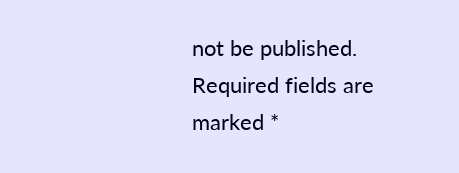not be published. Required fields are marked *